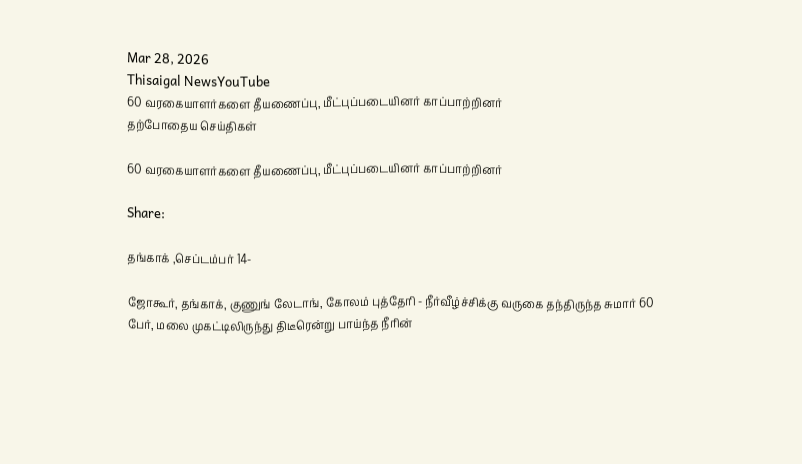Mar 28, 2026
Thisaigal NewsYouTube
60 வரகையாளர்களை தீயணைப்பு, மீட்புப்படையினர் காப்பாற்றினர்
தற்போதைய செய்திகள்

60 வரகையாளர்களை தீயணைப்பு, மீட்புப்படையினர் காப்பாற்றினர்

Share:

தங்காக் ,செப்டம்பர் 14-

ஜோகூர், தங்காக், குணுங் லேடாங், கோலம் புத்தேரி - நீர்வீழ்ச்சிக்கு வருகை தந்திருந்த சுமார் 60 பேர், மலை முகட்டிலிருந்து திடீரென்று பாய்ந்த நீரின்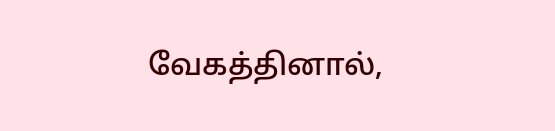வேகத்தினால்,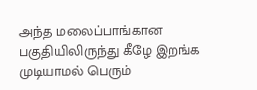அந்த மலைப்பாங்கான பகுதியிலிருந்து கீழே இறங்க முடியாமல் பெரும்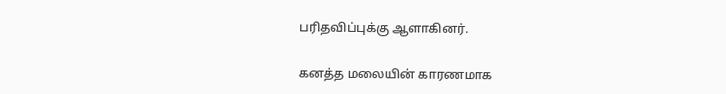பரிதவிப்புக்கு ஆளாகினர்.

கனத்த மலையின் காரணமாக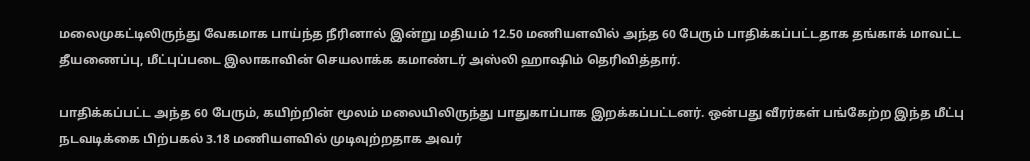மலைமுகட்டிலிருந்து வேகமாக பாய்ந்த நீரினால் இன்று மதியம் 12.50 மணியளவில் அந்த 60 பேரும் பாதிக்கப்பட்டதாக தங்காக் மாவட்ட தீயணைப்பு, மீட்புப்படை இலாகாவின் செயலாக்க கமாண்டர் அஸ்லி ஹாஷிம் தெரிவித்தார்.

பாதிக்கப்பட்ட அந்த 60 பேரும், கயிற்றின் மூலம் மலையிலிருந்து பாதுகாப்பாக இறக்கப்பட்டனர். ஒன்பது வீரர்கள் பங்கேற்ற இந்த மீட்பு நடவடிக்கை பிற்பகல் 3.18 மணியளவில் முடிவுற்றதாக அவர்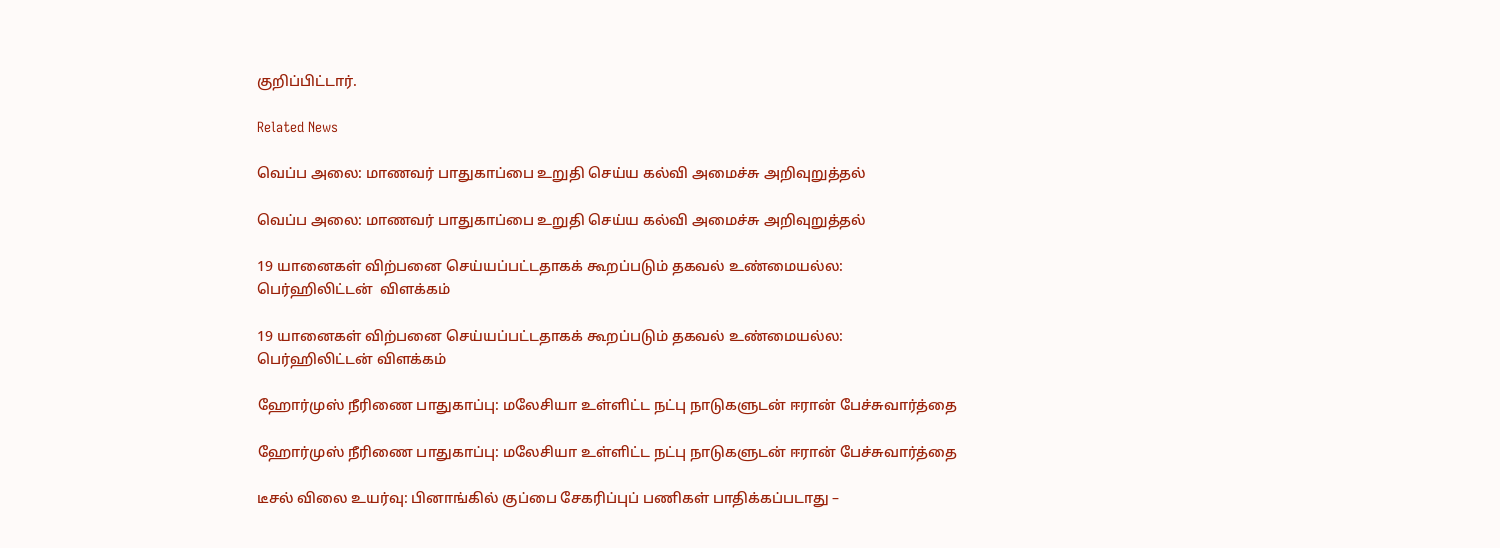குறிப்பிட்டார்.

Related News

வெப்ப அலை: மாணவர் பாதுகாப்பை உறுதி செய்ய கல்வி அமைச்சு அறிவுறுத்தல்

வெப்ப அலை: மாணவர் பாதுகாப்பை உறுதி செய்ய கல்வி அமைச்சு அறிவுறுத்தல்

19 யானைகள் விற்பனை செய்யப்பட்டதாகக் கூறப்படும் தகவல் உண்மையல்ல: பெர்ஹிலிட்டன்  விளக்கம்

19 யானைகள் விற்பனை செய்யப்பட்டதாகக் கூறப்படும் தகவல் உண்மையல்ல: பெர்ஹிலிட்டன் விளக்கம்

ஹோர்முஸ் நீரிணை பாதுகாப்பு: மலேசியா உள்ளிட்ட நட்பு நாடுகளுடன் ஈரான் பேச்சுவார்த்தை

ஹோர்முஸ் நீரிணை பாதுகாப்பு: மலேசியா உள்ளிட்ட நட்பு நாடுகளுடன் ஈரான் பேச்சுவார்த்தை

டீசல் விலை உயர்வு: பினாங்கில் குப்பை சேகரிப்புப் பணிகள் பாதிக்கப்படாது –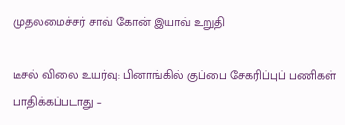முதலமைச்சர் சாவ் கோன் இயாவ் உறுதி

டீசல் விலை உயர்வு: பினாங்கில் குப்பை சேகரிப்புப் பணிகள் பாதிக்கப்படாது –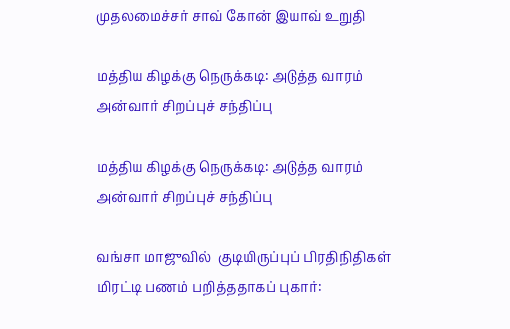முதலமைச்சர் சாவ் கோன் இயாவ் உறுதி

மத்திய கிழக்கு நெருக்கடி: அடுத்த வாரம் அன்வார் சிறப்புச் சந்திப்பு

மத்திய கிழக்கு நெருக்கடி: அடுத்த வாரம் அன்வார் சிறப்புச் சந்திப்பு

வங்சா மாஜுவில்  குடியிருப்புப் பிரதிநிதிகள் மிரட்டி பணம் பறித்ததாகப் புகார்: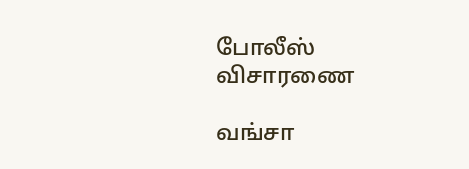போலீஸ் விசாரணை

வங்சா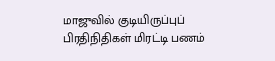மாஜுவில் குடியிருப்புப் பிரதிநிதிகள் மிரட்டி பணம்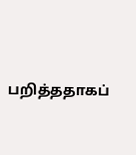பறித்ததாகப்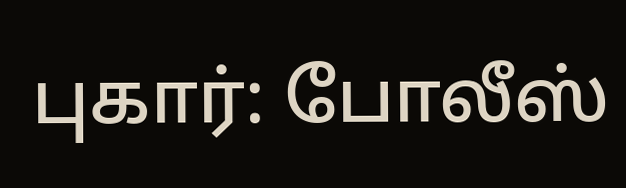புகார்: போலீஸ்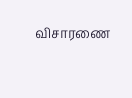விசாரணை